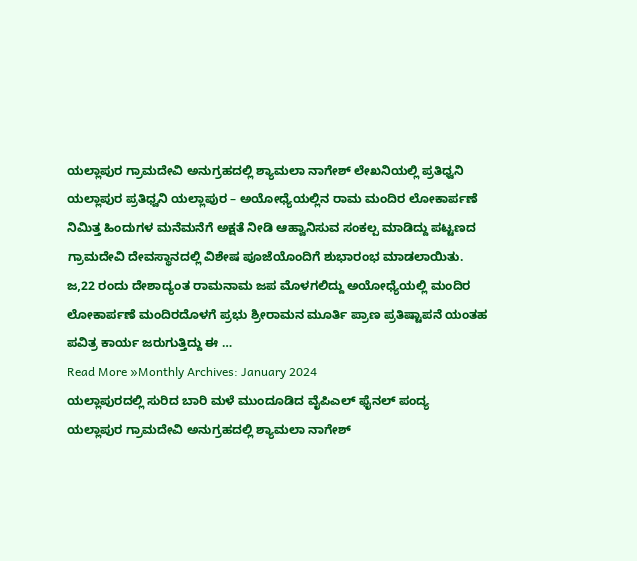ಯಲ್ಲಾಪುರ ಗ್ರಾಮದೇವಿ ಅನುಗ್ರಹದಲ್ಲಿ ಶ್ಯಾಮಲಾ ನಾಗೇಶ್ ಲೇಖನಿಯಲ್ಲಿ ಪ್ರತಿಧ್ವನಿ ಯಲ್ಲಾಪುರ ಪ್ರತಿಧ್ವನಿ ಯಲ್ಲಾಪುರ – ಅಯೋಧ್ಯೆಯಲ್ಲಿನ ರಾಮ ಮಂದಿರ ಲೋಕಾರ್ಪಣೆ ನಿಮಿತ್ತ ಹಿಂದುಗಳ ಮನೆಮನೆಗೆ ಅಕ್ಷತೆ ನೀಡಿ ಆಹ್ವಾನಿಸುವ ಸಂಕಲ್ಪ ಮಾಡಿದ್ದು ಪಟ್ಟಣದ ಗ್ರಾಮದೇವಿ ದೇವಸ್ಥಾನದಲ್ಲಿ ವಿಶೇಷ ಪೂಜೆಯೊಂದಿಗೆ ಶುಭಾರಂಭ ಮಾಡಲಾಯಿತು. ಜ,22 ರಂದು ದೇಶಾದ್ಯಂತ ರಾಮನಾಮ ಜಪ ಮೊಳಗಲಿದ್ದು ಅಯೋಧ್ಯೆಯಲ್ಲಿ ಮಂದಿರ ಲೋಕಾರ್ಪಣೆ ಮಂದಿರದೊಳಗೆ ಪ್ರಭು ಶ್ರೀರಾಮನ ಮೂರ್ತಿ ಪ್ರಾಣ ಪ್ರತಿಷ್ಟಾಪನೆ ಯಂತಹ ಪವಿತ್ರ ಕಾರ್ಯ ಜರುಗುತ್ತಿದ್ದು ಈ …
Read More »Monthly Archives: January 2024
ಯಲ್ಲಾಪುರದಲ್ಲಿ ಸುರಿದ ಬಾರಿ ಮಳೆ ಮುಂದೂಡಿದ ವೈಪಿಎಲ್ ಫೈನಲ್ ಪಂದ್ಯ
ಯಲ್ಲಾಪುರ ಗ್ರಾಮದೇವಿ ಅನುಗ್ರಹದಲ್ಲಿ ಶ್ಯಾಮಲಾ ನಾಗೇಶ್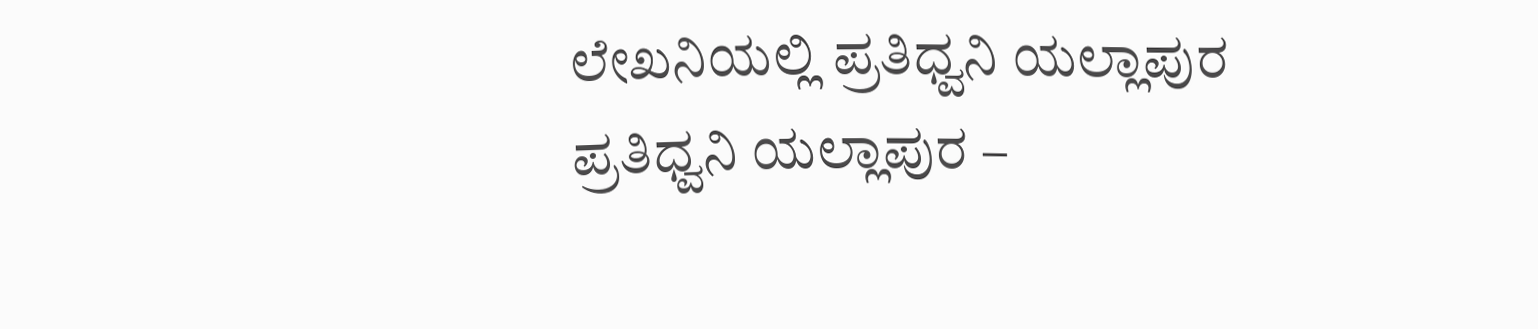ಲೇಖನಿಯಲ್ಲಿ ಪ್ರತಿಧ್ವನಿ ಯಲ್ಲಾಪುರ ಪ್ರತಿಧ್ವನಿ ಯಲ್ಲಾಪುರ –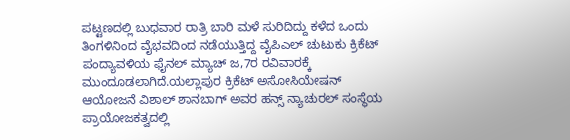ಪಟ್ಟಣದಲ್ಲಿ ಬುಧವಾರ ರಾತ್ರಿ ಬಾರಿ ಮಳೆ ಸುರಿದಿದ್ದು ಕಳೆದ ಒಂದು ತಿಂಗಳಿನಿಂದ ವೈಭವದಿಂದ ನಡೆಯುತ್ತಿದ್ದ ವೈಪಿಎಲ್ ಚುಟುಕು ಕ್ರಿಕೆಟ್ ಪಂದ್ಯಾವಳಿಯ ಫೈನಲ್ ಮ್ಯಾಚ್ ಜ,7ರ ರವಿವಾರಕ್ಕೆ ಮುಂದೂಡಲಾಗಿದೆ.ಯಲ್ಲಾಪುರ ಕ್ರಿಕೆಟ್ ಅಸೋಸಿಯೇಷನ್ ಆಯೋಜನೆ ವಿಶಾಲ್ ಶಾನಬಾಗ್ ಅವರ ಹನ್ಸ್ ನ್ಯಾಚುರಲ್ ಸಂಸ್ಥೆಯ ಪ್ರಾಯೋಜಕತ್ವದಲ್ಲಿ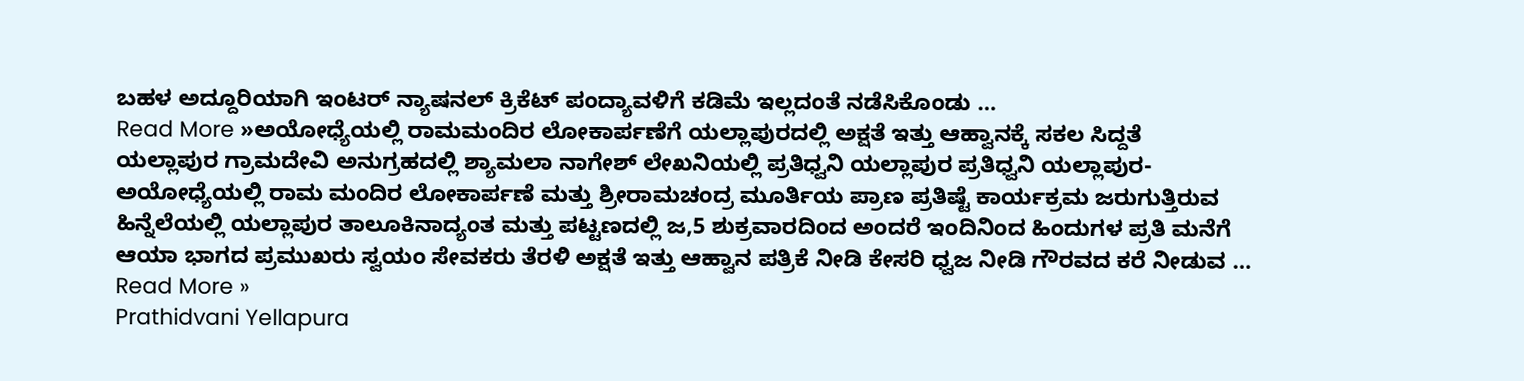ಬಹಳ ಅದ್ದೂರಿಯಾಗಿ ಇಂಟರ್ ನ್ಯಾಷನಲ್ ಕ್ರಿಕೆಟ್ ಪಂದ್ಯಾವಳಿಗೆ ಕಡಿಮೆ ಇಲ್ಲದಂತೆ ನಡೆಸಿಕೊಂಡು …
Read More »ಅಯೋಧ್ಯೆಯಲ್ಲಿ ರಾಮಮಂದಿರ ಲೋಕಾರ್ಪಣೆಗೆ ಯಲ್ಲಾಪುರದಲ್ಲಿ ಅಕ್ಷತೆ ಇತ್ತು ಆಹ್ವಾನಕ್ಕೆ ಸಕಲ ಸಿದ್ದತೆ
ಯಲ್ಲಾಪುರ ಗ್ರಾಮದೇವಿ ಅನುಗ್ರಹದಲ್ಲಿ ಶ್ಯಾಮಲಾ ನಾಗೇಶ್ ಲೇಖನಿಯಲ್ಲಿ ಪ್ರತಿಧ್ವನಿ ಯಲ್ಲಾಪುರ ಪ್ರತಿಧ್ವನಿ ಯಲ್ಲಾಪುರ- ಅಯೋಧ್ಯೆಯಲ್ಲಿ ರಾಮ ಮಂದಿರ ಲೋಕಾರ್ಪಣೆ ಮತ್ತು ಶ್ರೀರಾಮಚಂದ್ರ ಮೂರ್ತಿಯ ಪ್ರಾಣ ಪ್ರತಿಷ್ಟೆ ಕಾರ್ಯಕ್ರಮ ಜರುಗುತ್ತಿರುವ ಹಿನ್ನೆಲೆಯಲ್ಲಿ ಯಲ್ಲಾಪುರ ತಾಲೂಕಿನಾದ್ಯಂತ ಮತ್ತು ಪಟ್ಟಣದಲ್ಲಿ ಜ,5 ಶುಕ್ರವಾರದಿಂದ ಅಂದರೆ ಇಂದಿನಿಂದ ಹಿಂದುಗಳ ಪ್ರತಿ ಮನೆಗೆ ಆಯಾ ಭಾಗದ ಪ್ರಮುಖರು ಸ್ವಯಂ ಸೇವಕರು ತೆರಳಿ ಅಕ್ಷತೆ ಇತ್ತು ಆಹ್ವಾನ ಪತ್ರಿಕೆ ನೀಡಿ ಕೇಸರಿ ಧ್ವಜ ನೀಡಿ ಗೌರವದ ಕರೆ ನೀಡುವ …
Read More »
Prathidvani Yellapura